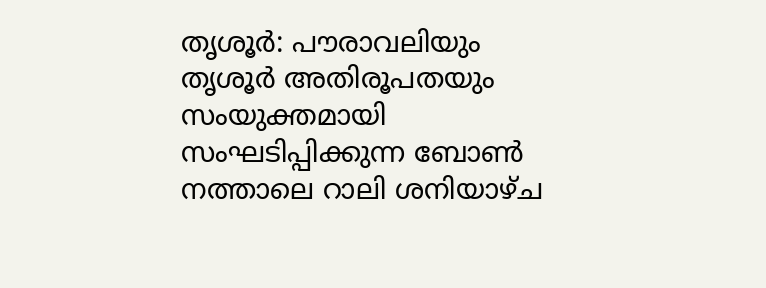തൃശൂർ: പൗരാവലിയും തൃശൂർ അതിരൂപതയും സംയുക്തമായി സംഘടിപ്പിക്കുന്ന ബോൺ നത്താലെ റാലി ശനിയാഴ്ച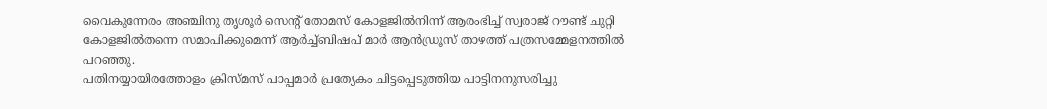വൈകുന്നേരം അഞ്ചിനു തൃശൂർ സെന്റ് തോമസ് കോളജിൽനിന്ന് ആരംഭിച്ച് സ്വരാജ് റൗണ്ട് ചുറ്റി കോളജിൽതന്നെ സമാപിക്കുമെന്ന് ആർച്ച്ബിഷപ് മാർ ആൻഡ്രൂസ് താഴത്ത് പത്രസമ്മേളനത്തിൽ പറഞ്ഞു.
പതിനയ്യായിരത്തോളം ക്രിസ്മസ് പാപ്പമാർ പ്രത്യേകം ചിട്ടപ്പെടുത്തിയ പാട്ടിനനുസരിച്ചു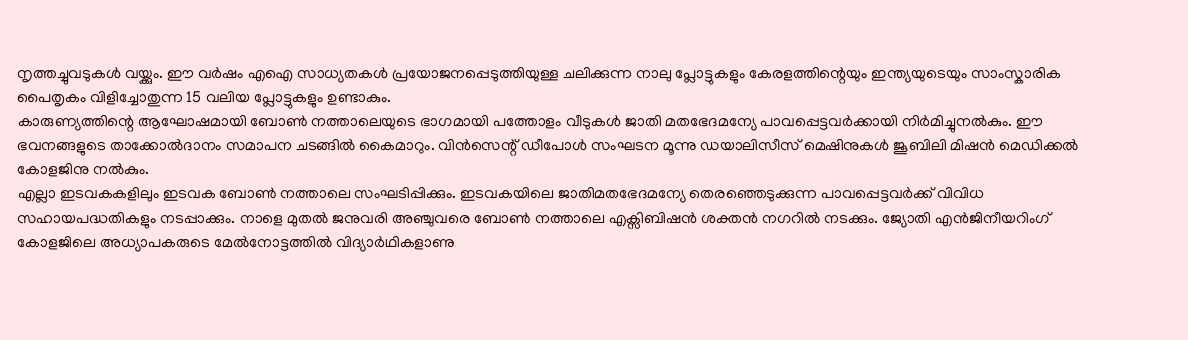നൃത്തച്ചുവടുകൾ വയ്ക്കും. ഈ വർഷം എഐ സാധ്യതകൾ പ്രയോജനപ്പെടുത്തിയുള്ള ചലിക്കുന്ന നാലു പ്ലോട്ടുകളും കേരളത്തിന്റെയും ഇന്ത്യയുടെയും സാംസ്കാരിക പൈതൃകം വിളിച്ചോതുന്ന 15 വലിയ പ്ലോട്ടുകളും ഉണ്ടാകും.
കാരുണ്യത്തിന്റെ ആഘോഷമായി ബോൺ നത്താലെയുടെ ഭാഗമായി പത്തോളം വീടുകൾ ജാതി മതഭേദമന്യേ പാവപ്പെട്ടവർക്കായി നിർമിച്ചുനൽകും. ഈ ഭവനങ്ങളുടെ താക്കോൽദാനം സമാപന ചടങ്ങിൽ കൈമാറും. വിൻസെന്റ് ഡീപോൾ സംഘടന മൂന്നു ഡയാലിസീസ് മെഷിനുകൾ ജൂബിലി മിഷൻ മെഡിക്കൽ കോളജിനു നൽകും.
എല്ലാ ഇടവകകളിലും ഇടവക ബോൺ നത്താലെ സംഘടിപ്പിക്കും. ഇടവകയിലെ ജാതിമതഭേദമന്യേ തെരഞ്ഞെടുക്കുന്ന പാവപ്പെട്ടവർക്ക് വിവിധ സഹായപദ്ധതികളും നടപ്പാക്കും. നാളെ മുതൽ ജനുവരി അഞ്ചുവരെ ബോൺ നത്താലെ എക്സിബിഷൻ ശക്തൻ നഗറിൽ നടക്കും. ജ്യോതി എൻജിനീയറിംഗ് കോളജിലെ അധ്യാപകരുടെ മേൽനോട്ടത്തിൽ വിദ്യാർഥികളാണു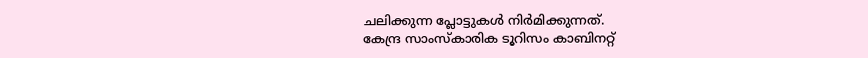ചലിക്കുന്ന പ്ലോട്ടുകൾ നിർമിക്കുന്നത്.
കേന്ദ്ര സാംസ്കാരിക ടൂറിസം കാബിനറ്റ്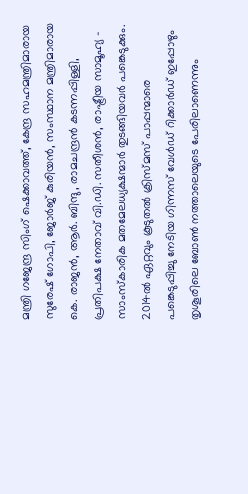മന്ത്രി ഗജേന്ദ്ര സിംഗ് ഷെക്കാവത്ത്, കേന്ദ്ര സഹമന്ത്രിമാരായ സുരേഷ് ഗോപി, ജോർജ് കുരിയൻ, സംസ്ഥാന മന്ത്രിമാരായ കെ. രാജൻ, ആർ. ബിന്ദു, രാമചന്ദ്രൻ കടന്നപ്പിള്ളി, പ്രതിപക്ഷ നേതാവ് വി.ഡി. സതീശൻ, രാഷ്ട്രീയ സാമൂഹ്യ - സാംസ്കാരിക മതമേലധ്യക്ഷന്മാർ തുടങ്ങിയവർ പങ്കെടുക്കും.
2014ൽ ഏറ്റവും കൂടുതൽ ക്രിസ്മസ് പാപ്പന്മാരെ പങ്കെടുപ്പിച്ചു നേടിയ ഗിന്നസ് വേൾഡ് റിക്കാർഡ് ഇപ്പോഴും തൃശൂരിലെ ബോൺ നത്താലെയുടെ പേരിലാണെന്നും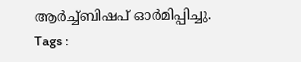ആർച്ച്ബിഷപ് ഓർമിപ്പിച്ചു.
Tags :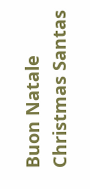Buon Natale Christmas Santas